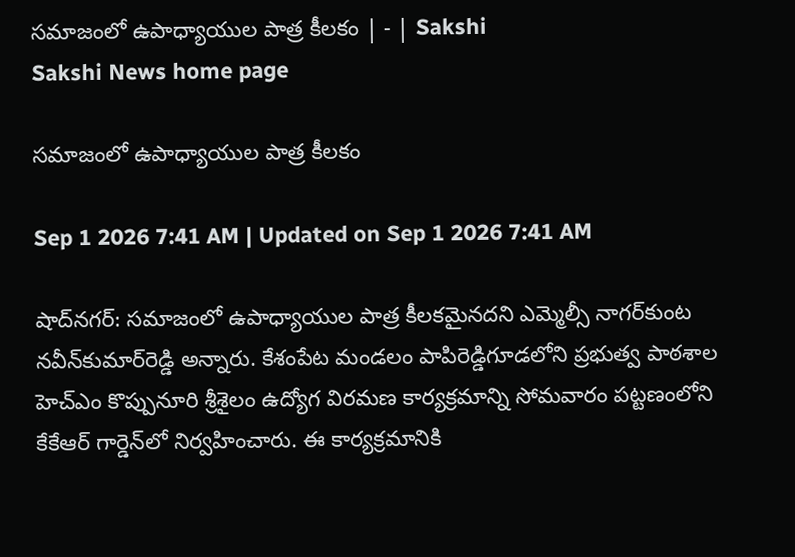సమాజంలో ఉపాధ్యాయుల పాత్ర కీలకం | - | Sakshi
Sakshi News home page

సమాజంలో ఉపాధ్యాయుల పాత్ర కీలకం

Sep 1 2026 7:41 AM | Updated on Sep 1 2026 7:41 AM

షాద్‌నగర్‌: సమాజంలో ఉపాధ్యాయుల పాత్ర కీలకమైనదని ఎమ్మెల్సీ నాగర్‌కుంట నవీన్‌కుమార్‌రెడ్డి అన్నారు. కేశంపేట మండలం పాపిరెడ్డిగూడలోని ప్రభుత్వ పాఠశాల హెచ్‌ఎం కొప్పునూరి శ్రీశైలం ఉద్యోగ విరమణ కార్యక్రమాన్ని సోమవారం పట్టణంలోని కేకేఆర్‌ గార్డెన్‌లో నిర్వహించారు. ఈ కార్యక్రమానికి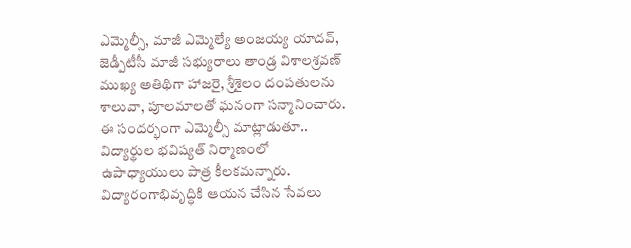ఎమ్మెల్సీ, మాజీ ఎమ్మెల్యే అంజయ్య యాదవ్‌, జెడ్పీటీసీ మాజీ సభ్యురాలు తాండ్ర విశాలశ్రవణ్‌ ముఖ్య అతిథిగా హాజరై, శ్రీశైలం దంపతులను శాలువా, పూలమాలతో ఘనంగా సన్మానించారు. ఈ సందర్భంగా ఎమ్మెల్సీ మాట్లాడుతూ.. విద్యార్థుల భవిష్యత్‌ నిర్మాణంలో ఉపాధ్యాయులు పాత్ర కీలకమన్నారు. విద్యారంగాభివృద్ధికి ఆయన చేసిన సేవలు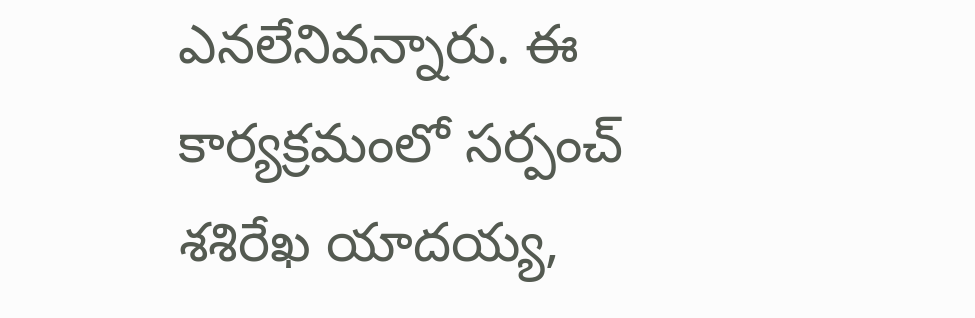ఎనలేనివన్నారు. ఈ కార్యక్రమంలో సర్పంచ్‌ శశిరేఖ యాదయ్య,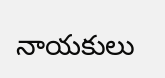నాయకులు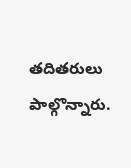తదితరులు పాల్గొన్నారు.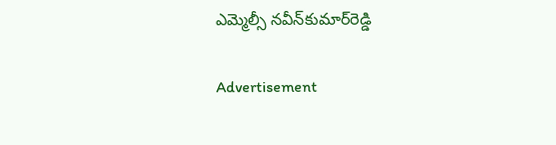ఎమ్మెల్సీ నవీన్‌కుమార్‌రెడ్డి

Advertisement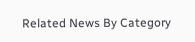Related News By Category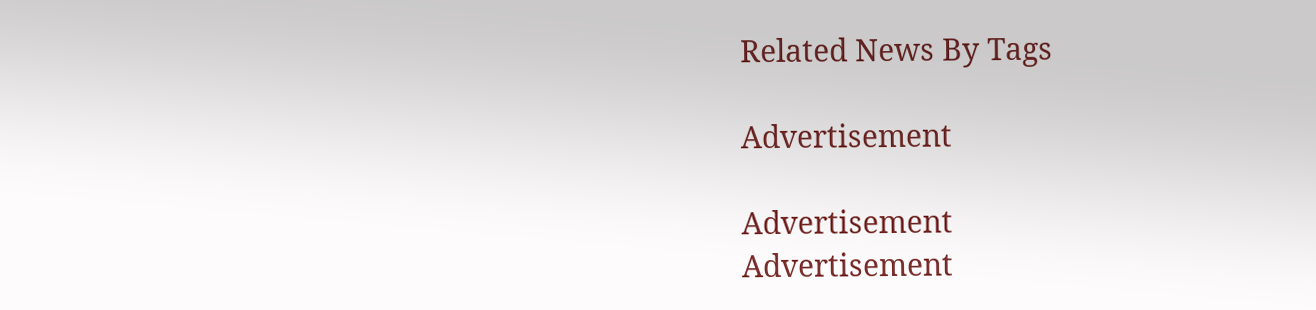Related News By Tags

Advertisement

Advertisement
Advertisement